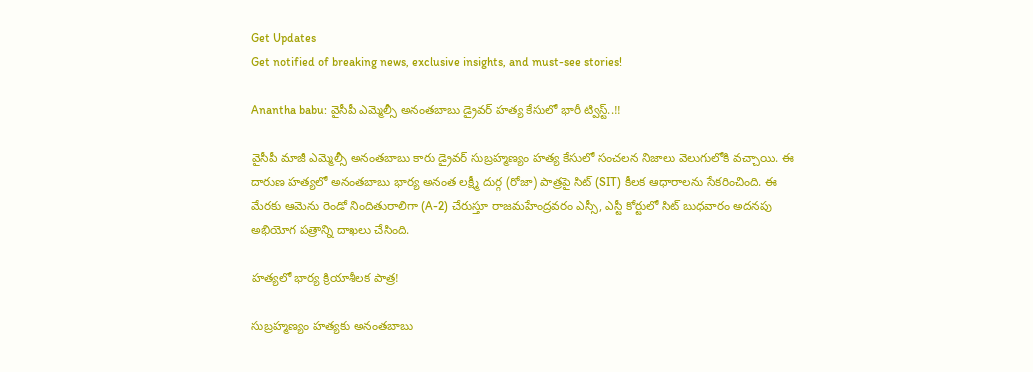Get Updates
Get notified of breaking news, exclusive insights, and must-see stories!

Anantha babu: వైసీపీ ఎమ్మెల్సీ అనంతబాబు డ్రైవర్ హత్య కేసులో భారీ ట్విస్ట్..!!

వైసీపీ మాజీ ఎమ్మెల్సీ అనంతబాబు కారు డ్రైవర్ సుబ్రహ్మణ్యం హత్య కేసులో సంచలన నిజాలు వెలుగులోకి వచ్చాయి. ఈ దారుణ హత్యలో అనంతబాబు భార్య అనంత లక్ష్మీ దుర్గ (రోజా) పాత్రపై సిట్ (SIT) కీలక ఆధారాలను సేకరించింది. ఈ మేరకు ఆమెను రెండో నిందితురాలిగా (A-2) చేరుస్తూ రాజమహేంద్రవరం ఎస్సీ, ఎస్టీ కోర్టులో సిట్ బుధవారం అదనపు అభియోగ పత్రాన్ని దాఖలు చేసింది.

హత్యలో భార్య క్రియాశీలక పాత్ర!

సుబ్రహ్మణ్యం హత్యకు అనంతబాబు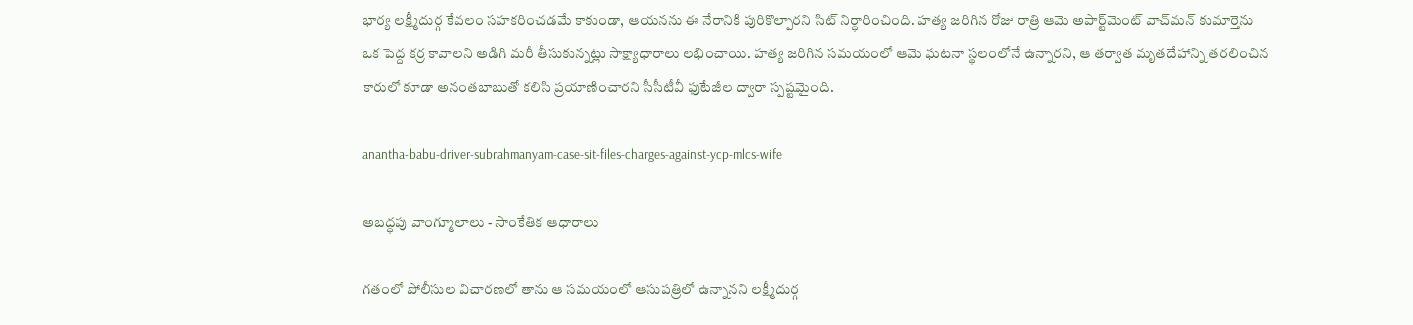భార్య లక్ష్మీదుర్గ కేవలం సహకరించడమే కాకుండా, ఆయనను ఈ నేరానికి పురికొల్పారని సిట్ నిర్ధారించింది. హత్య జరిగిన రోజు రాత్రి ఆమె అపార్ట్‌మెంట్ వాచ్‌మన్ కుమార్తెను ఒక పెద్ద కర్ర కావాలని అడిగి మరీ తీసుకున్నట్లు సాక్ష్యాధారాలు లభించాయి. హత్య జరిగిన సమయంలో ఆమె ఘటనా స్థలంలోనే ఉన్నారని, ఆ తర్వాత మృతదేహాన్ని తరలించిన కారులో కూడా అనంతబాబుతో కలిసి ప్రయాణించారని సీసీటీవీ ఫుటేజీల ద్వారా స్పష్టమైంది.

anantha-babu-driver-subrahmanyam-case-sit-files-charges-against-ycp-mlcs-wife

అబద్ధపు వాంగ్మూలాలు - సాంకేతిక ఆధారాలు

గతంలో పోలీసుల విచారణలో తాను ఆ సమయంలో ఆసుపత్రిలో ఉన్నానని లక్ష్మీదుర్గ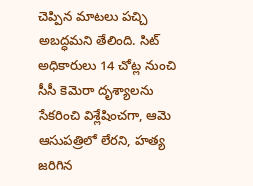చెప్పిన మాటలు పచ్చి అబద్ధమని తేలింది. సిట్ అధికారులు 14 చోట్ల నుంచి సీసీ కెమెరా దృశ్యాలను సేకరించి విశ్లేషించగా, ఆమె ఆసుపత్రిలో లేరని, హత్య జరిగిన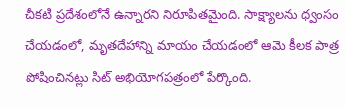చీకటి ప్రదేశంలోనే ఉన్నారని నిరూపితమైంది. సాక్ష్యాలను ధ్వంసం చేయడంలో, మృతదేహాన్ని మాయం చేయడంలో ఆమె కీలక పాత్ర పోషించినట్లు సిట్ అభియోగపత్రంలో పేర్కొంది.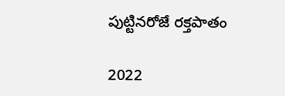పుట్టినరోజే రక్తపాతం

2022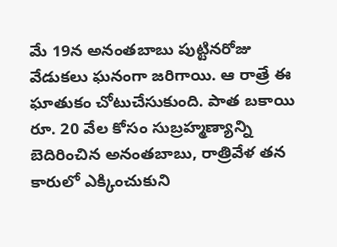మే 19న అనంతబాబు పుట్టినరోజు వేడుకలు ఘనంగా జరిగాయి. ఆ రాత్రే ఈ ఘాతుకం చోటుచేసుకుంది. పాత బకాయి రూ. 20 వేల కోసం సుబ్రహ్మణ్యాన్ని బెదిరించిన అనంతబాబు, రాత్రివేళ తన కారులో ఎక్కించుకుని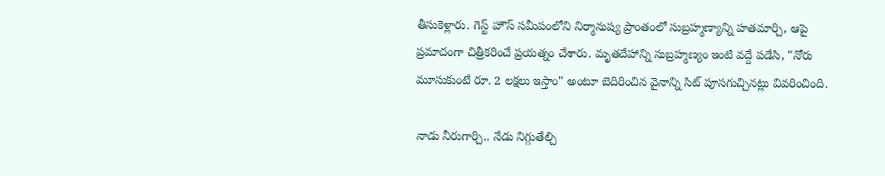తీసుకెళ్లారు. గెస్ట్ హౌస్ సమీపంలోని నిర్మానుష్య ప్రాంతంలో సుబ్రహ్మణ్యాన్ని హతమార్చి, ఆపై ప్రమాదంగా చిత్రీకరించే ప్రయత్నం చేశారు. మృతదేహాన్ని సుబ్రహ్మణ్యం ఇంటి వద్దే పడేసి, "నోరు మూసుకుంటే రూ. 2 లక్షలు ఇస్తాం" అంటూ బెదిరించిన వైనాన్ని సిట్ పూసగుచ్చినట్లు వివరించింది.

నాడు నీరుగార్చి.. నేడు నిగ్గుతేల్చి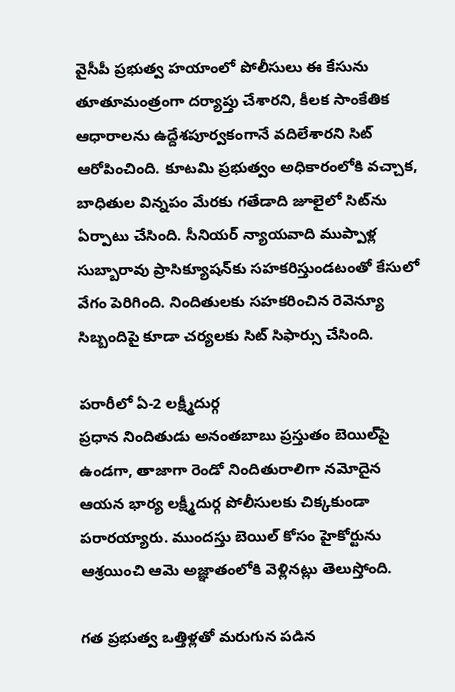వైసీపీ ప్రభుత్వ హయాంలో పోలీసులు ఈ కేసును తూతూమంత్రంగా దర్యాప్తు చేశారని, కీలక సాంకేతిక ఆధారాలను ఉద్దేశపూర్వకంగానే వదిలేశారని సిట్ ఆరోపించింది. కూటమి ప్రభుత్వం అధికారంలోకి వచ్చాక, బాధితుల విన్నపం మేరకు గతేడాది జూలైలో సిట్‌ను ఏర్పాటు చేసింది. సీనియర్ న్యాయవాది ముప్పాళ్ల సుబ్బారావు ప్రాసిక్యూషన్‌కు సహకరిస్తుండటంతో కేసులో వేగం పెరిగింది. నిందితులకు సహకరించిన రెవెన్యూ సిబ్బందిపై కూడా చర్యలకు సిట్ సిఫార్సు చేసింది.

పరారీలో ఏ-2 లక్ష్మీదుర్గ
ప్రధాన నిందితుడు అనంతబాబు ప్రస్తుతం బెయిల్‌పై ఉండగా, తాజాగా రెండో నిందితురాలిగా నమోదైన ఆయన భార్య లక్ష్మీదుర్గ పోలీసులకు చిక్కకుండా పరారయ్యారు. ముందస్తు బెయిల్ కోసం హైకోర్టును ఆశ్రయించి ఆమె అజ్ఞాతంలోకి వెళ్లినట్లు తెలుస్తోంది.

గత ప్రభుత్వ ఒత్తిళ్లతో మరుగున పడిన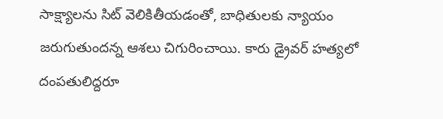సాక్ష్యాలను సిట్ వెలికితీయడంతో, బాధితులకు న్యాయం జరుగుతుందన్న ఆశలు చిగురించాయి. కారు డ్రైవర్ హత్యలో దంపతులిద్దరూ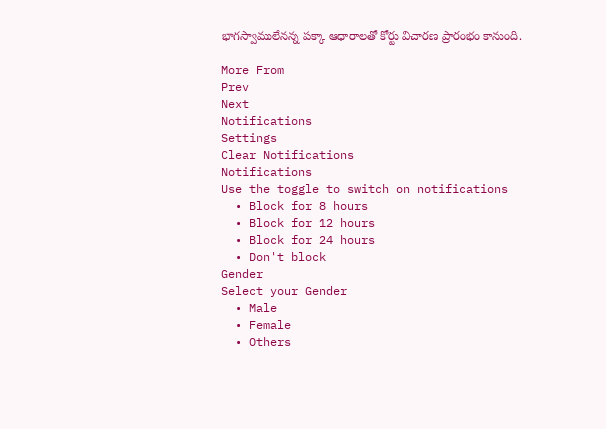భాగస్వాములేనన్న పక్కా ఆధారాలతో కోర్టు విచారణ ప్రారంభం కానుంది.

More From
Prev
Next
Notifications
Settings
Clear Notifications
Notifications
Use the toggle to switch on notifications
  • Block for 8 hours
  • Block for 12 hours
  • Block for 24 hours
  • Don't block
Gender
Select your Gender
  • Male
  • Female
  • Others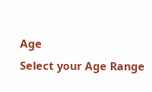Age
Select your Age Range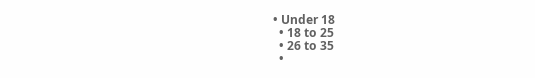• Under 18
  • 18 to 25
  • 26 to 35
  •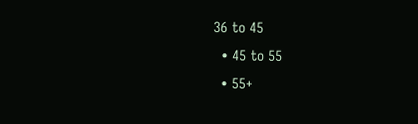36 to 45
  • 45 to 55
  • 55+